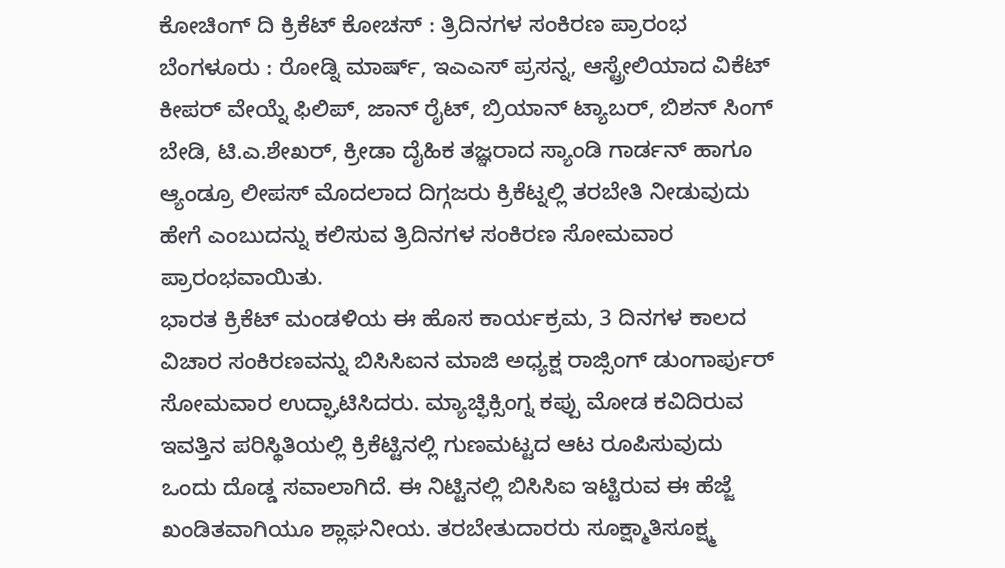ಕೋಚಿಂಗ್ ದಿ ಕ್ರಿಕೆಟ್ ಕೋಚಸ್ : ತ್ರಿದಿನಗಳ ಸಂಕಿರಣ ಪ್ರಾರಂಭ
ಬೆಂಗಳೂರು : ರೋಡ್ನಿ ಮಾರ್ಷ್, ಇಎಎಸ್ ಪ್ರಸನ್ನ, ಆಸ್ಟ್ರೇಲಿಯಾದ ವಿಕೆಟ್ ಕೀಪರ್ ವೇಯ್ನೆ ಫಿಲಿಪ್, ಜಾನ್ ರೈಟ್, ಬ್ರಿಯಾನ್ ಟ್ಯಾಬರ್, ಬಿಶನ್ ಸಿಂಗ್ ಬೇಡಿ, ಟಿ.ಎ.ಶೇಖರ್, ಕ್ರೀಡಾ ದೈಹಿಕ ತಜ್ಞರಾದ ಸ್ಯಾಂಡಿ ಗಾರ್ಡನ್ ಹಾಗೂ ಆ್ಯಂಡ್ರೂ ಲೀಪಸ್ ಮೊದಲಾದ ದಿಗ್ಗಜರು ಕ್ರಿಕೆಟ್ನಲ್ಲಿ ತರಬೇತಿ ನೀಡುವುದು ಹೇಗೆ ಎಂಬುದನ್ನು ಕಲಿಸುವ ತ್ರಿದಿನಗಳ ಸಂಕಿರಣ ಸೋಮವಾರ ಪ್ರಾರಂಭವಾಯಿತು.
ಭಾರತ ಕ್ರಿಕೆಟ್ ಮಂಡಳಿಯ ಈ ಹೊಸ ಕಾರ್ಯಕ್ರಮ, 3 ದಿನಗಳ ಕಾಲದ ವಿಚಾರ ಸಂಕಿರಣವನ್ನು ಬಿಸಿಸಿಐನ ಮಾಜಿ ಅಧ್ಯಕ್ಷ ರಾಜ್ಸಿಂಗ್ ಡುಂಗಾರ್ಪುರ್ ಸೋಮವಾರ ಉದ್ಘಾಟಿಸಿದರು. ಮ್ಯಾಚ್ಫಿಕ್ಸಿಂಗ್ನ ಕಪ್ಪು ಮೋಡ ಕವಿದಿರುವ ಇವತ್ತಿನ ಪರಿಸ್ಥಿತಿಯಲ್ಲಿ ಕ್ರಿಕೆಟ್ಟಿನಲ್ಲಿ ಗುಣಮಟ್ಟದ ಆಟ ರೂಪಿಸುವುದು ಒಂದು ದೊಡ್ಡ ಸವಾಲಾಗಿದೆ. ಈ ನಿಟ್ಟಿನಲ್ಲಿ ಬಿಸಿಸಿಐ ಇಟ್ಟಿರುವ ಈ ಹೆಜ್ಜೆ ಖಂಡಿತವಾಗಿಯೂ ಶ್ಲಾಘನೀಯ. ತರಬೇತುದಾರರು ಸೂಕ್ಷ್ಮಾತಿಸೂಕ್ಷ್ಮ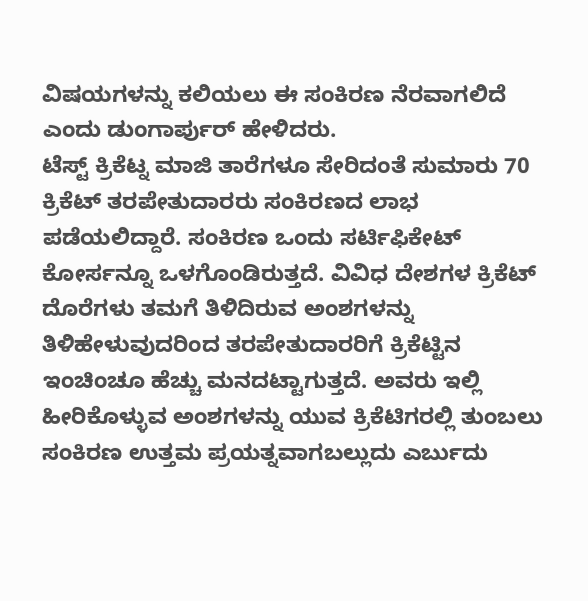ವಿಷಯಗಳನ್ನು ಕಲಿಯಲು ಈ ಸಂಕಿರಣ ನೆರವಾಗಲಿದೆ ಎಂದು ಡುಂಗಾರ್ಪುರ್ ಹೇಳಿದರು.
ಟೆಸ್ಟ್ ಕ್ರಿಕೆಟ್ನ ಮಾಜಿ ತಾರೆಗಳೂ ಸೇರಿದಂತೆ ಸುಮಾರು 70 ಕ್ರಿಕೆಟ್ ತರಪೇತುದಾರರು ಸಂಕಿರಣದ ಲಾಭ ಪಡೆಯಲಿದ್ದಾರೆ. ಸಂಕಿರಣ ಒಂದು ಸರ್ಟಿಫಿಕೇಟ್ ಕೋರ್ಸನ್ನೂ ಒಳಗೊಂಡಿರುತ್ತದೆ. ವಿವಿಧ ದೇಶಗಳ ಕ್ರಿಕೆಟ್ ದೊರೆಗಳು ತಮಗೆ ತಿಳಿದಿರುವ ಅಂಶಗಳನ್ನು ತಿಳಿಹೇಳುವುದರಿಂದ ತರಪೇತುದಾರರಿಗೆ ಕ್ರಿಕೆಟ್ಟಿನ ಇಂಚಿಂಚೂ ಹೆಚ್ಚು ಮನದಟ್ಟಾಗುತ್ತದೆ. ಅವರು ಇಲ್ಲಿ ಹೀರಿಕೊಳ್ಳುವ ಅಂಶಗಳನ್ನು ಯುವ ಕ್ರಿಕೆಟಿಗರಲ್ಲಿ ತುಂಬಲು ಸಂಕಿರಣ ಉತ್ತಮ ಪ್ರಯತ್ನವಾಗಬಲ್ಲುದು ಎರ್ಬುದು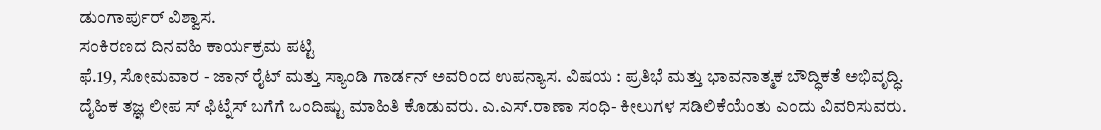ಡುಂಗಾರ್ಪುರ್ ವಿಶ್ವಾಸ.
ಸಂಕಿರಣದ ದಿನವಹಿ ಕಾರ್ಯಕ್ರಮ ಪಟ್ಟಿ
ಫೆ.19, ಸೋಮವಾರ - ಜಾನ್ ರೈಟ್ ಮತ್ತು ಸ್ಯಾಂಡಿ ಗಾರ್ಡನ್ ಅವರಿಂದ ಉಪನ್ಯಾಸ. ವಿಷಯ : ಪ್ರತಿಭೆ ಮತ್ತು ಭಾವನಾತ್ಮಕ ಬೌದ್ಧಿಕತೆ ಅಭಿವೃದ್ಧಿ. ದೈಹಿಕ ತಜ್ಞ ಲೀಪ ಸ್ ಫಿಟ್ನೆಸ್ ಬಗೆಗೆ ಒಂದಿಷ್ಟು ಮಾಹಿತಿ ಕೊಡುವರು. ಎ.ಎಸ್.ರಾಣಾ ಸಂಧಿ- ಕೀಲುಗಳ ಸಡಿಲಿಕೆಯೆಂತು ಎಂದು ವಿವರಿಸುವರು.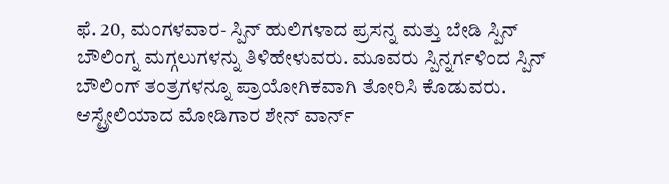ಫೆ. 20, ಮಂಗಳವಾರ- ಸ್ಪಿನ್ ಹುಲಿಗಳಾದ ಪ್ರಸನ್ನ ಮತ್ತು ಬೇಡಿ ಸ್ಪಿನ್ ಬೌಲಿಂಗ್ನ ಮಗ್ಗಲುಗಳನ್ನು ತಿಳಿಹೇಳುವರು. ಮೂವರು ಸ್ಪಿನ್ನರ್ಗಳಿಂದ ಸ್ಪಿನ್ ಬೌಲಿಂಗ್ ತಂತ್ರಗಳನ್ನೂ ಪ್ರಾಯೋಗಿಕವಾಗಿ ತೋರಿಸಿ ಕೊಡುವರು. ಆಸ್ಟ್ರೇಲಿಯಾದ ಮೋಡಿಗಾರ ಶೇನ್ ವಾರ್ನ್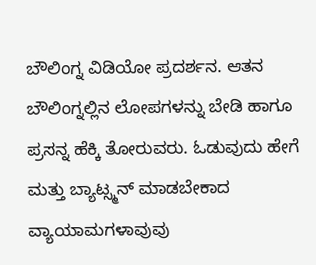ಬೌಲಿಂಗ್ನ ವಿಡಿಯೋ ಪ್ರದರ್ಶನ. ಆತನ ಬೌಲಿಂಗ್ನಲ್ಲಿನ ಲೋಪಗಳನ್ನು ಬೇಡಿ ಹಾಗೂ ಪ್ರಸನ್ನ ಹೆಕ್ಕಿ ತೋರುವರು. ಓಡುವುದು ಹೇಗೆ ಮತ್ತು ಬ್ಯಾಟ್ಸ್ಮನ್ ಮಾಡಬೇಕಾದ ವ್ಯಾಯಾಮಗಳಾವುವು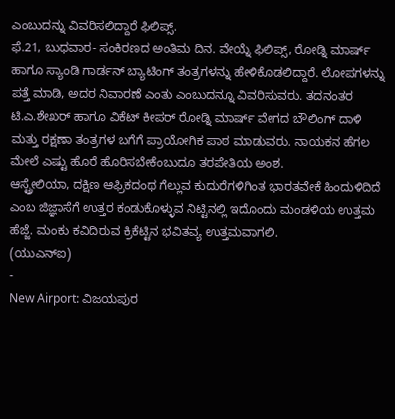ಎಂಬುದನ್ನು ವಿವರಿಸಲಿದ್ದಾರೆ ಫಿಲಿಪ್ಸ್.
ಫೆ.21, ಬುಧವಾರ- ಸಂಕಿರಣದ ಅಂತಿಮ ದಿನ. ವೇಯ್ನೆ ಫಿಲಿಪ್ಸ್, ರೋಡ್ನಿ ಮಾರ್ಷ್ ಹಾಗೂ ಸ್ಯಾಂಡಿ ಗಾರ್ಡನ್ ಬ್ಯಾಟಿಂಗ್ ತಂತ್ರಗಳನ್ನು ಹೇಳಿಕೊಡಲಿದ್ದಾರೆ. ಲೋಪಗಳನ್ನು ಪತ್ತೆ ಮಾಡಿ, ಅದರ ನಿವಾರಣೆ ಎಂತು ಎಂಬುದನ್ನೂ ವಿವರಿಸುವರು. ತದನಂತರ ಟಿ.ಎ.ಶೇಖರ್ ಹಾಗೂ ವಿಕೆಟ್ ಕೀಪರ್ ರೋಡ್ನಿ ಮಾರ್ಷ್ ವೇಗದ ಬೌಲಿಂಗ್ ದಾಳಿ ಮತ್ತು ರಕ್ಷಣಾ ತಂತ್ರಗಳ ಬಗೆಗೆ ಪ್ರಾಯೋಗಿಕ ಪಾಠ ಮಾಡುವರು. ನಾಯಕನ ಹೆಗಲ ಮೇಲೆ ಎಷ್ಟು ಹೊರೆ ಹೊರಿಸಬೇಕೆಂಬುದೂ ತರಪೇತಿಯ ಅಂಶ.
ಆಸ್ಟ್ರೇಲಿಯಾ, ದಕ್ಷಿಣ ಆಫ್ರಿಕದಂಥ ಗೆಲ್ಲುವ ಕುದುರೆಗಳಿಗಿಂತ ಭಾರತವೇಕೆ ಹಿಂದುಳಿದಿದೆ ಎಂಬ ಜಿಜ್ಞಾಸೆಗೆ ಉತ್ತರ ಕಂಡುಕೊಳ್ಳುವ ನಿಟ್ಟಿನಲ್ಲಿ ಇದೊಂದು ಮಂಡಳಿಯ ಉತ್ತಮ ಹೆಜ್ಜೆ. ಮಂಕು ಕವಿದಿರುವ ಕ್ರಿಕೆಟ್ಟಿನ ಭವಿತವ್ಯ ಉತ್ತಮವಾಗಲಿ.
(ಯುಎನ್ಐ)
-
New Airport: ವಿಜಯಪುರ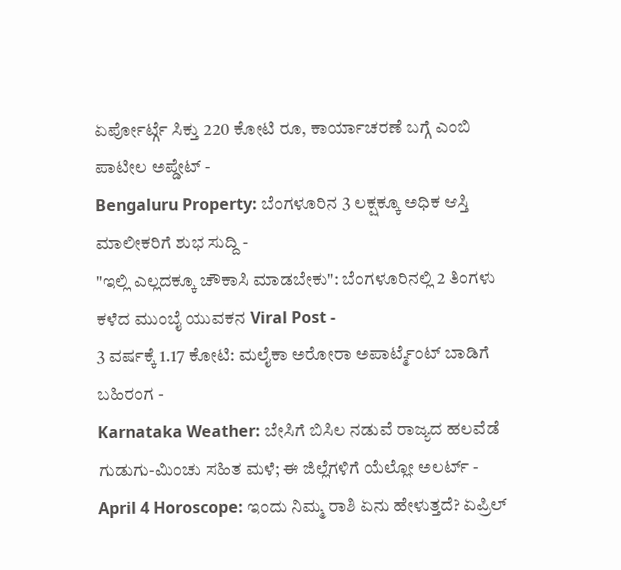ಏರ್ಪೋರ್ಟ್ಗೆ ಸಿಕ್ತು 220 ಕೋಟಿ ರೂ, ಕಾರ್ಯಾಚರಣೆ ಬಗ್ಗೆ ಎಂಬಿ ಪಾಟೀಲ ಅಪ್ಡೇಟ್ -
Bengaluru Property: ಬೆಂಗಳೂರಿನ 3 ಲಕ್ಷಕ್ಕೂ ಅಧಿಕ ಆಸ್ತಿ ಮಾಲೀಕರಿಗೆ ಶುಭ ಸುದ್ದಿ -
"ಇಲ್ಲಿ ಎಲ್ಲದಕ್ಕೂ ಚೌಕಾಸಿ ಮಾಡಬೇಕು": ಬೆಂಗಳೂರಿನಲ್ಲಿ 2 ತಿಂಗಳು ಕಳೆದ ಮುಂಬೈ ಯುವಕನ Viral Post -
3 ವರ್ಷಕ್ಕೆ 1.17 ಕೋಟಿ: ಮಲೈಕಾ ಅರೋರಾ ಅಪಾರ್ಟ್ಮೆಂಟ್ ಬಾಡಿಗೆ ಬಹಿರಂಗ -
Karnataka Weather: ಬೇಸಿಗೆ ಬಿಸಿಲ ನಡುವೆ ರಾಜ್ಯದ ಹಲವೆಡೆ ಗುಡುಗು-ಮಿಂಚು ಸಹಿತ ಮಳೆ; ಈ ಜಿಲ್ಲೆಗಳಿಗೆ ಯೆಲ್ಲೋ ಅಲರ್ಟ್ -
April 4 Horoscope: ಇಂದು ನಿಮ್ಮ ರಾಶಿ ಏನು ಹೇಳುತ್ತದೆ? ಏಪ್ರಿಲ್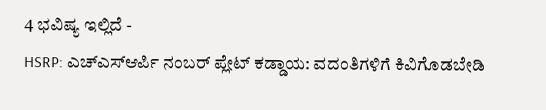4 ಭವಿಷ್ಯ ಇಲ್ಲಿದೆ -
HSRP: ಎಚ್ಎಸ್ಆರ್ಪಿ ನಂಬರ್ ಪ್ಲೇಟ್ ಕಡ್ಡಾಯ: ವದಂತಿಗಳಿಗೆ ಕಿವಿಗೊಡಬೇಡಿ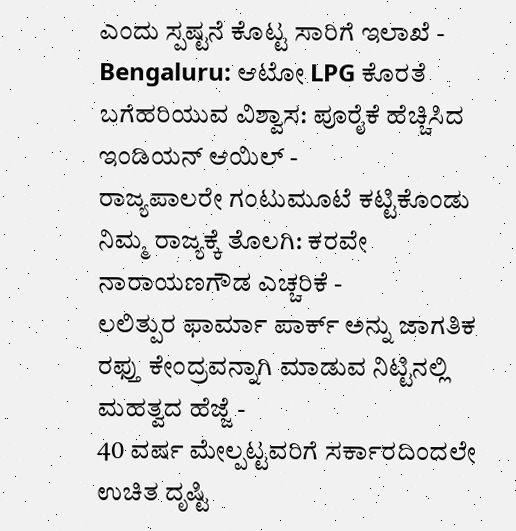ಎಂದು ಸ್ಪಷ್ಟನೆ ಕೊಟ್ಟ ಸಾರಿಗೆ ಇಲಾಖೆ -
Bengaluru: ಆಟೋ LPG ಕೊರತೆ ಬಗೆಹರಿಯುವ ವಿಶ್ವಾಸ: ಪೂರೈಕೆ ಹೆಚ್ಚಿಸಿದ ಇಂಡಿಯನ್ ಆಯಿಲ್ -
ರಾಜ್ಯಪಾಲರೇ ಗಂಟುಮೂಟೆ ಕಟ್ಟಿಕೊಂಡು ನಿಮ್ಮ ರಾಜ್ಯಕ್ಕೆ ತೊಲಗಿ: ಕರವೇ ನಾರಾಯಣಗೌಡ ಎಚ್ಚರಿಕೆ -
ಲಲಿತ್ಪುರ ಫಾರ್ಮಾ ಪಾರ್ಕ್ ಅನ್ನು ಜಾಗತಿಕ ರಫ್ತು ಕೇಂದ್ರವನ್ನಾಗಿ ಮಾಡುವ ನಿಟ್ಟಿನಲ್ಲಿ ಮಹತ್ವದ ಹೆಜ್ಜೆ -
40 ವರ್ಷ ಮೇಲ್ಪಟ್ಟವರಿಗೆ ಸರ್ಕಾರದಿಂದಲೇ ಉಚಿತ ದೃಷ್ಟಿ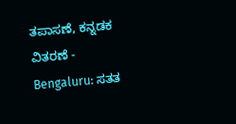ತಪಾಸಣೆ, ಕನ್ನಡಕ ವಿತರಣೆ -
Bengaluru: ಸತತ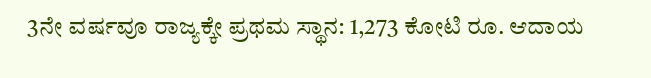3ನೇ ವರ್ಷವೂ ರಾಜ್ಯಕ್ಕೇ ಪ್ರಥಮ ಸ್ಥಾನ: 1,273 ಕೋಟಿ ರೂ. ಆದಾಯ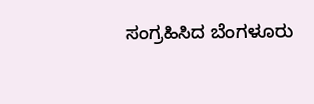ಸಂಗ್ರಹಿಸಿದ ಬೆಂಗಳೂರು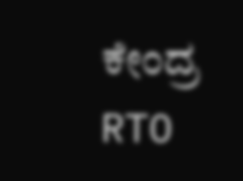ಕೇಂದ್ರ RTO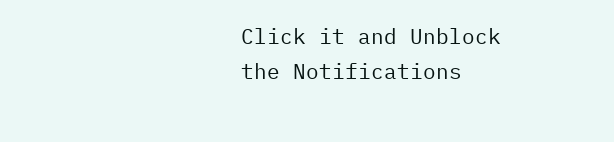Click it and Unblock the Notifications